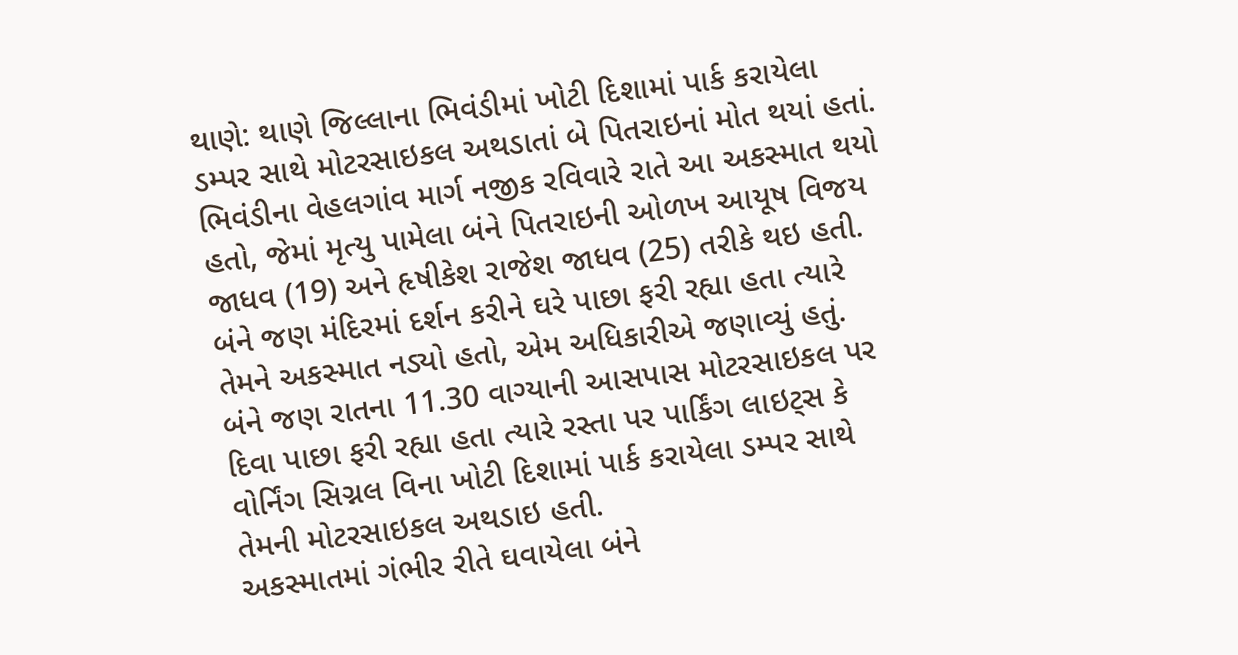થાણે: થાણે જિલ્લાના ભિવંડીમાં ખોટી દિશામાં પાર્ક કરાયેલા ડમ્પર સાથે મોટરસાઇકલ અથડાતાં બે પિતરાઇનાં મોત થયાં હતાં. ભિવંડીના વેહલગાંવ માર્ગ નજીક રવિવારે રાતે આ અકસ્માત થયો હતો, જેમાં મૃત્યુ પામેલા બંને પિતરાઇની ઓળખ આયૂષ વિજય જાધવ (19) અને હૃષીકેશ રાજેશ જાધવ (25) તરીકે થઇ હતી. બંને જણ મંદિરમાં દર્શન કરીને ઘરે પાછા ફરી રહ્યા હતા ત્યારે તેમને અકસ્માત નડ્યો હતો, એમ અધિકારીએ જણાવ્યું હતું.
બંને જણ રાતના 11.30 વાગ્યાની આસપાસ મોટરસાઇકલ પર દિવા પાછા ફરી રહ્યા હતા ત્યારે રસ્તા પર પાર્કિંગ લાઇટ્સ કે વોર્નિંગ સિગ્નલ વિના ખોટી દિશામાં પાર્ક કરાયેલા ડમ્પર સાથે તેમની મોટરસાઇકલ અથડાઇ હતી.
અકસ્માતમાં ગંભીર રીતે ઘવાયેલા બંને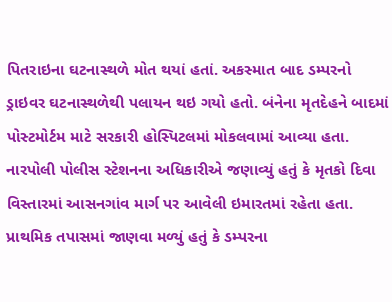પિતરાઇના ઘટનાસ્થળે મોત થયાં હતાં. અકસ્માત બાદ ડમ્પરનો ડ્રાઇવર ઘટનાસ્થળેથી પલાયન થઇ ગયો હતો. બંનેના મૃતદેહને બાદમાં પોસ્ટમોર્ટમ માટે સરકારી હોસ્પિટલમાં મોકલવામાં આવ્યા હતા.
નારપોલી પોલીસ સ્ટેશનના અધિકારીએ જણાવ્યું હતું કે મૃતકો દિવા વિસ્તારમાં આસનગાંવ માર્ગ પર આવેલી ઇમારતમાં રહેતા હતા. પ્રાથમિક તપાસમાં જાણવા મળ્યું હતું કે ડમ્પરના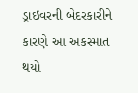ડ્રાઇવરની બેદરકારીને કારણે આ અકસ્માત થયો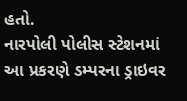હતો.
નારપોલી પોલીસ સ્ટેશનમાં આ પ્રકરણે ડમ્પરના ડ્રાઇવર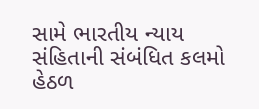સામે ભારતીય ન્યાય સંહિતાની સંબંધિત કલમો હેઠળ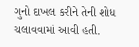ગુનો દાખલ કરીને તેની શોધ ચલાવવામાં આવી હતી.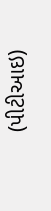(પીટીઆઇ)